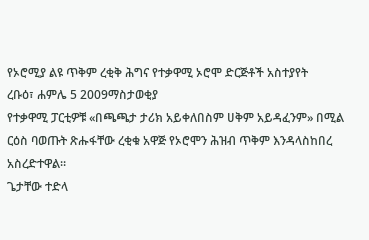የኦሮሚያ ልዩ ጥቅም ረቂቅ ሕግና የተቃዋሚ ኦሮሞ ድርጅቶች አስተያየት
ረቡዕ፣ ሐምሌ 5 2009ማስታወቂያ
የተቃዋሚ ፓርቲዎቹ «በጫጫታ ታሪክ አይቀለበስም ሀቅም አይዳፈንም» በሚል ርዕስ ባወጡት ጽሑፋቸው ረቂቁ አዋጅ የኦሮሞን ሕዝብ ጥቅም እንዳላስከበረ አስረድተዋል።
ጌታቸው ተድላ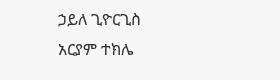ኃይለ ጊዮርጊስ
አርያም ተክሌ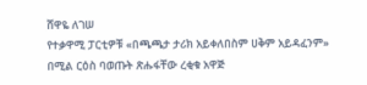ሸዋዬ ለገሠ
የተቃዋሚ ፓርቲዎቹ «በጫጫታ ታሪክ አይቀለበስም ሀቅም አይዳፈንም» በሚል ርዕስ ባወጡት ጽሑፋቸው ረቂቁ አዋጅ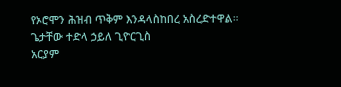የኦሮሞን ሕዝብ ጥቅም እንዳላስከበረ አስረድተዋል።
ጌታቸው ተድላ ኃይለ ጊዮርጊስ
አርያም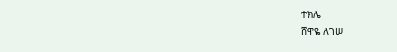ተክሌ
ሸዋዬ ለገሠ